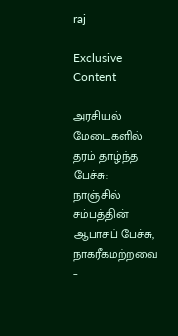raj

Exclusive Content

அரசியல் மேடைகளில் தரம் தாழ்ந்த பேச்சு: நாஞ்சில் சம்பத்தின் ஆபாசப் பேச்சு, நாகரீகமற்றவை –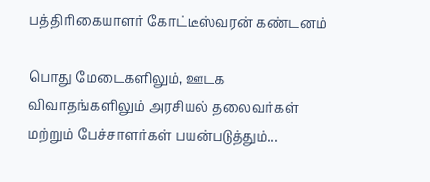பத்திரிகையாளர் கோட்டீஸ்வரன் கண்டனம்

பொது மேடைகளிலும், ஊடக விவாதங்களிலும் அரசியல் தலைவர்கள் மற்றும் பேச்சாளர்கள் பயன்படுத்தும்...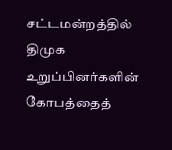சட்டமன்றத்தில் திமுக உறுப்பினர்களின் கோபத்தைத்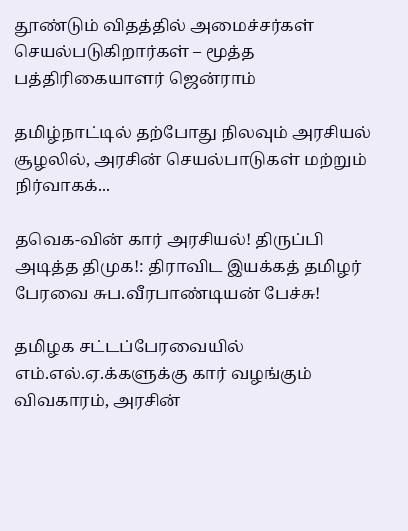தூண்டும் விதத்தில் அமைச்சர்கள் செயல்படுகிறார்கள் – மூத்த பத்திரிகையாளர் ஜென்ராம்

தமிழ்நாட்டில் தற்போது நிலவும் அரசியல் சூழலில், அரசின் செயல்பாடுகள் மற்றும் நிர்வாகக்...

தவெக-வின் கார் அரசியல்! திருப்பி அடித்த திமுக!: திராவிட இயக்கத் தமிழர் பேரவை சுப.வீரபாண்டியன் பேச்சு!

தமிழக சட்டப்பேரவையில் எம்.எல்.ஏ.க்களுக்கு கார் வழங்கும் விவகாரம், அரசின்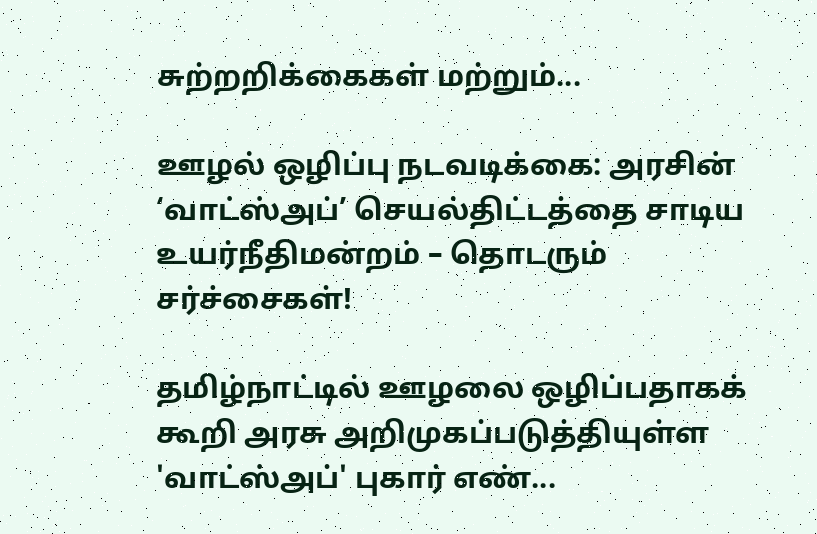சுற்றறிக்கைகள் மற்றும்...

ஊழல் ஒழிப்பு நடவடிக்கை: அரசின் ‘வாட்ஸ்அப்’ செயல்திட்டத்தை சாடிய உயர்நீதிமன்றம் – தொடரும் சர்ச்சைகள்!

தமிழ்நாட்டில் ஊழலை ஒழிப்பதாகக் கூறி அரசு அறிமுகப்படுத்தியுள்ள 'வாட்ஸ்அப்' புகார் எண்...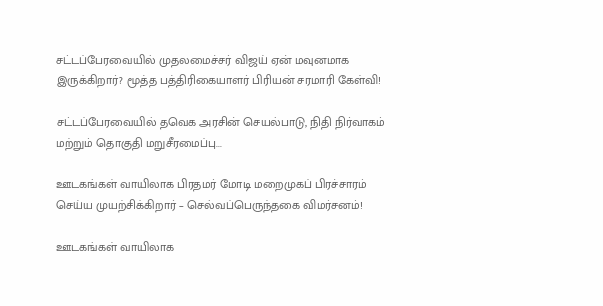சட்டப்பேரவையில் முதலமைச்சர் விஜய் ஏன் மவுனமாக இருக்கிறார்? மூத்த பத்திரிகையாளர் பிரியன் சரமாரி கேள்வி!

சட்டப்பேரவையில் தவெக அரசின் செயல்பாடு, நிதி நிர்வாகம் மற்றும் தொகுதி மறுசீரமைப்பு...

ஊடகங்கள் வாயிலாக பிரதமர் மோடி மறைமுகப் பிரச்சாரம் செய்ய முயற்சிக்கிறார் – செல்வப்பெருந்தகை விமர்சனம்!

ஊடகங்கள் வாயிலாக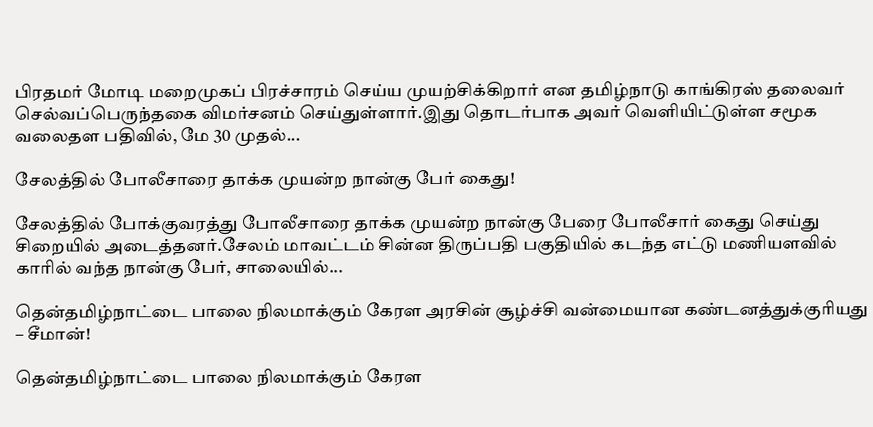பிரதமர் மோடி மறைமுகப் பிரச்சாரம் செய்ய முயற்சிக்கிறார் என தமிழ்நாடு காங்கிரஸ் தலைவர் செல்வப்பெருந்தகை விமர்சனம் செய்துள்ளார்.இது தொடர்பாக அவர் வெளியிட்டுள்ள சமூக வலைதள பதிவில், மே 30 முதல்...

சேலத்தில் போலீசாரை தாக்க முயன்ற நான்கு பேர் கைது!

சேலத்தில் போக்குவரத்து போலீசாரை தாக்க முயன்ற நான்கு பேரை போலீசார் கைது செய்து சிறையில் அடைத்தனர்.சேலம் மாவட்டம் சின்ன திருப்பதி பகுதியில் கடந்த எட்டு மணியளவில் காரில் வந்த நான்கு பேர், சாலையில்...

தென்தமிழ்நாட்டை பாலை நிலமாக்கும் கேரள அரசின் சூழ்ச்சி வன்மையான கண்டனத்துக்குரியது – சீமான்!

தென்தமிழ்நாட்டை பாலை நிலமாக்கும் கேரள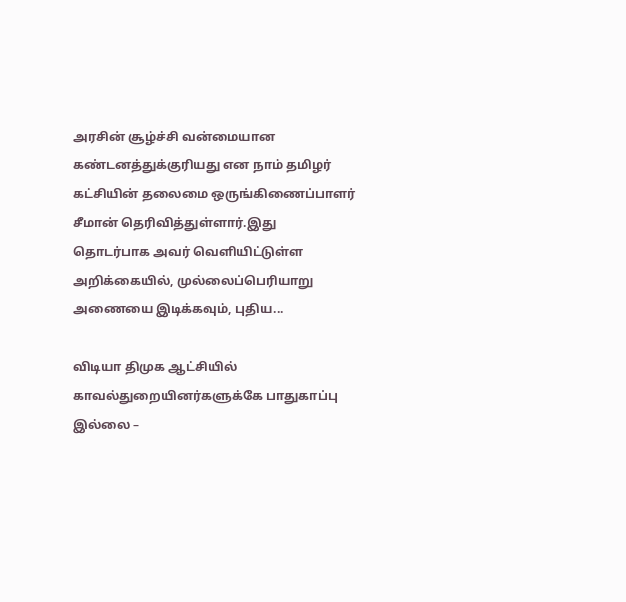அரசின் சூழ்ச்சி வன்மையான கண்டனத்துக்குரியது என நாம் தமிழர் கட்சியின் தலைமை ஒருங்கிணைப்பாளர் சீமான் தெரிவித்துள்ளார்.இது தொடர்பாக அவர் வெளியிட்டுள்ள அறிக்கையில், முல்லைப்பெரியாறு அணையை இடிக்கவும், புதிய...

விடியா திமுக ஆட்சியில் காவல்துறையினர்களுக்கே பாதுகாப்பு இல்லை –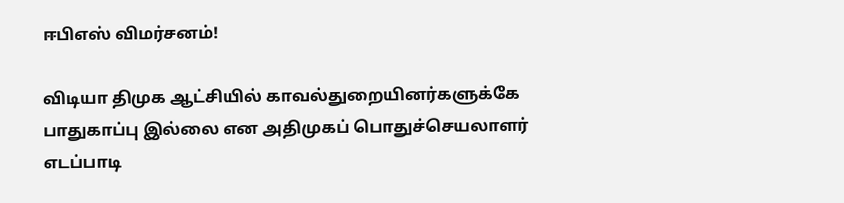ஈபிஎஸ் விமர்சனம்!

விடியா திமுக ஆட்சியில் காவல்துறையினர்களுக்கே பாதுகாப்பு இல்லை என அதிமுகப் பொதுச்செயலாளர் எடப்பாடி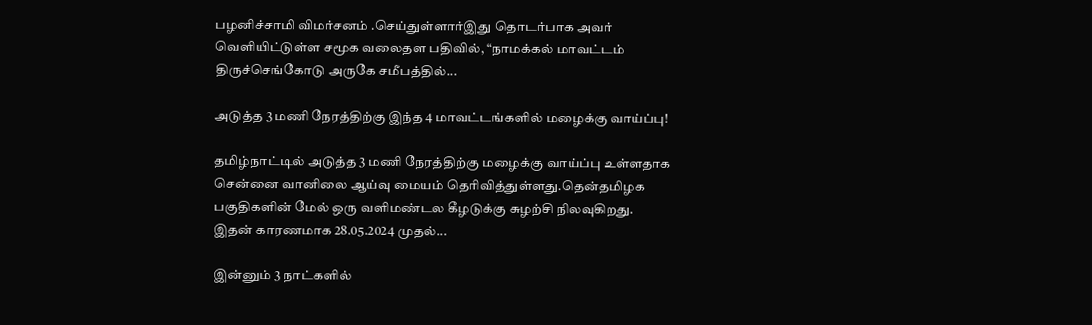பழனிச்சாமி விமர்சனம் .செய்துள்ளார்இது தொடர்பாக அவர் வெளியிட்டுள்ள சமூக வலைதள பதிவில், “நாமக்கல் மாவட்டம் திருச்செங்கோடு அருகே சமீபத்தில்...

அடுத்த 3 மணி நேரத்திற்கு இந்த 4 மாவட்டங்களில் மழைக்கு வாய்ப்பு!

தமிழ்நாட்டில் அடுத்த 3 மணி நேரத்திற்கு மழைக்கு வாய்ப்பு உள்ளதாக சென்னை வானிலை ஆய்வு மையம் தெரிவித்துள்ளது.தென்தமிழக பகுதிகளின் மேல் ஒரு வளிமண்டல கீழடுக்கு சுழற்சி நிலவுகிறது. இதன் காரணமாக 28.05.2024 முதல்...

இன்னும் 3 நாட்களில்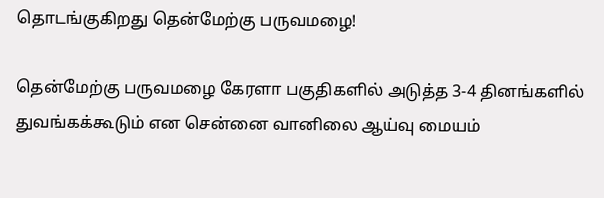தொடங்குகிறது தென்மேற்கு பருவமழை!

தென்மேற்கு பருவமழை கேரளா பகுதிகளில் அடுத்த 3-4 தினங்களில் துவங்கக்கூடும் என சென்னை வானிலை ஆய்வு மையம்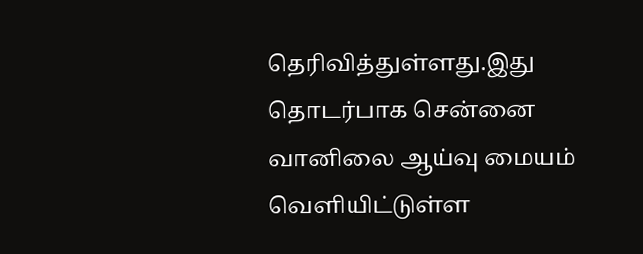தெரிவித்துள்ளது.இது தொடர்பாக சென்னை வானிலை ஆய்வு மையம் வெளியிட்டுள்ள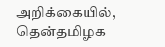அறிக்கையில், தென்தமிழக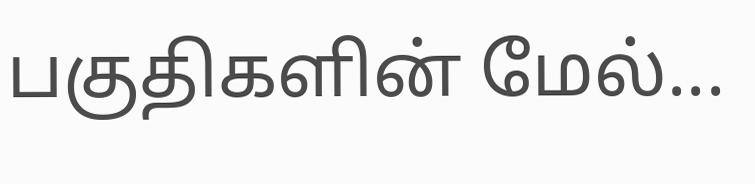பகுதிகளின் மேல்...